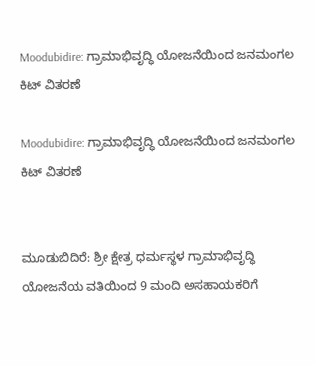Moodubidire: ಗ್ರಾಮಾಭಿವೃದ್ಧಿ ಯೋಜನೆಯಿಂದ ಜನಮಂಗಲ ಕಿಟ್ ವಿತರಣೆ

Moodubidire: ಗ್ರಾಮಾಭಿವೃದ್ಧಿ ಯೋಜನೆಯಿಂದ ಜನಮಂಗಲ ಕಿಟ್ ವಿತರಣೆ


ಮೂಡುಬಿದಿರೆ: ಶ್ರೀ ಕ್ಷೇತ್ರ ಧರ್ಮಸ್ಥಳ ಗ್ರಾಮಾಭಿವೃದ್ಧಿ ಯೋಜನೆಯ ವತಿಯಿಂದ 9 ಮಂದಿ ಅಸಹಾಯಕರಿಗೆ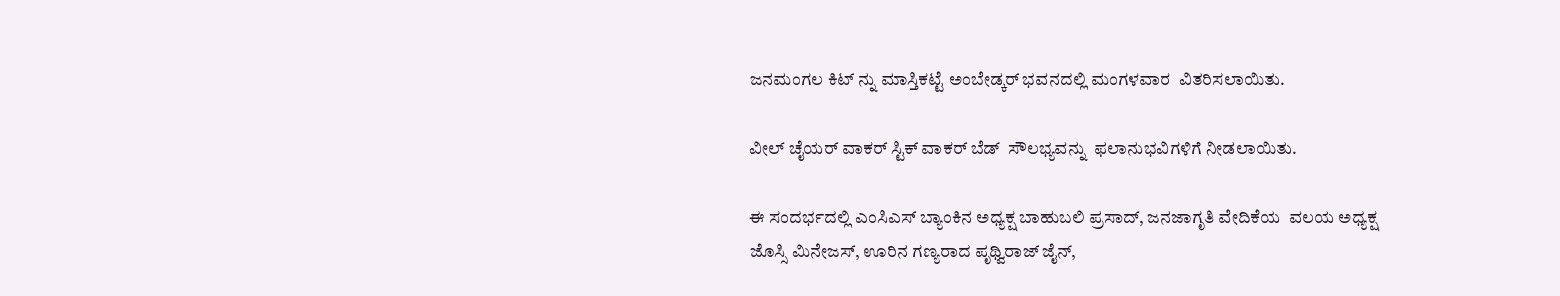ಜನಮಂಗಲ ಕಿಟ್ ನ್ನು ಮಾಸ್ತಿಕಟ್ಟೆ ಅಂಬೇಡ್ಕರ್ ಭವನದಲ್ಲಿ ಮಂಗಳವಾರ  ವಿತರಿಸಲಾಯಿತು.

ವೀಲ್ ಚೈಯರ್ ವಾಕರ್ ಸ್ಟಿಕ್ ವಾಕರ್ ಬೆಡ್  ಸೌಲಭ್ಯವನ್ನು  ಫಲಾನುಭವಿಗಳಿಗೆ ನೀಡಲಾಯಿತು.

ಈ ಸಂದರ್ಭದಲ್ಲಿ ಎಂಸಿಎಸ್ ಬ್ಯಾಂಕಿನ ಅಧ್ಯಕ್ಷ ಬಾಹುಬಲಿ ಪ್ರಸಾದ್, ಜನಜಾಗೃತಿ ವೇದಿಕೆಯ  ವಲಯ ಅಧ್ಯಕ್ಷ ಜೊಸ್ಸಿ ಮಿನೇಜಸ್, ಊರಿನ ಗಣ್ಯರಾದ ಪೃಥ್ವಿರಾಜ್ ಜೈನ್,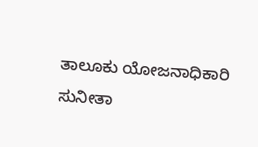ತಾಲೂಕು ಯೋಜನಾಧಿಕಾರಿ ಸು‌ನೀತಾ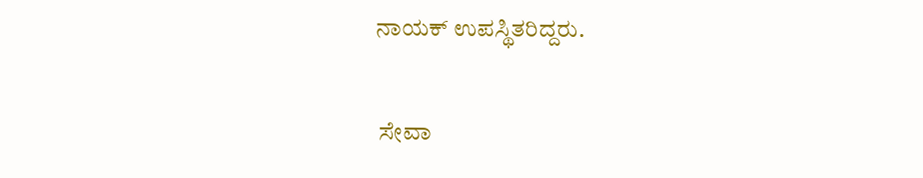ನಾಯಕ್ ಉಪಸ್ಥಿತರಿದ್ದರು.

 ಸೇವಾ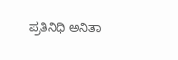ಪ್ರತಿನಿಧಿ ಅನಿತಾ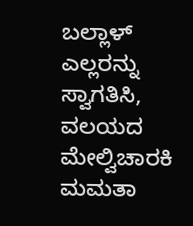ಬಲ್ಲಾಳ್ ಎಲ್ಲರನ್ನು ಸ್ವಾಗತಿಸಿ, ವಲಯದ ಮೇಲ್ವಿಚಾರಕಿ ಮಮತಾ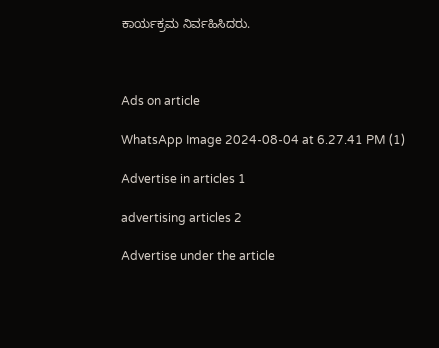ಕಾರ್ಯಕ್ರಮ ನಿರ್ವಹಿಸಿದರು.



Ads on article

WhatsApp Image 2024-08-04 at 6.27.41 PM (1)

Advertise in articles 1

advertising articles 2

Advertise under the article